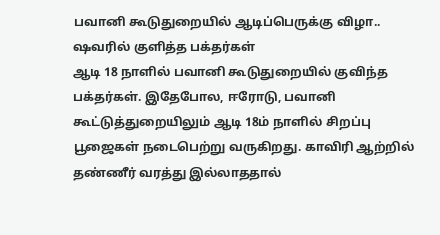பவானி கூடுதுறையில் ஆடிப்பெருக்கு விழா.. ஷவரில் குளித்த பக்தர்கள்
ஆடி 18 நாளில் பவானி கூடுதுறையில் குவிந்த பக்தர்கள். இதேபோல, ஈரோடு, பவானி கூட்டுத்துறையிலும் ஆடி 18ம் நாளில் சிறப்பு பூஜைகள் நடைபெற்று வருகிறது. காவிரி ஆற்றில் தண்ணீர் வரத்து இல்லாததால்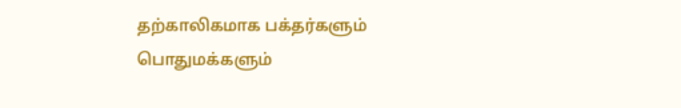தற்காலிகமாக பக்தர்களும் பொதுமக்களும்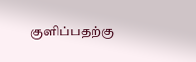குளிப்பதற்கு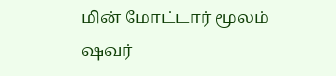மின் மோட்டார் மூலம் ஷவர்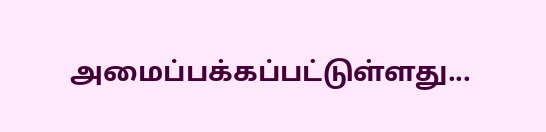அமைப்பக்கப்பட்டுள்ளது...